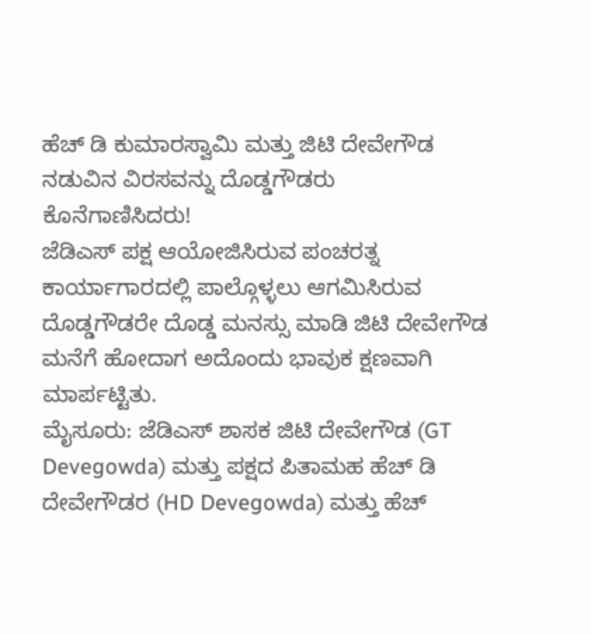ಹೆಚ್ ಡಿ ಕುಮಾರಸ್ವಾಮಿ ಮತ್ತು ಜಿಟಿ ದೇವೇಗೌಡ ನಡುವಿನ ವಿರಸವನ್ನು ದೊಡ್ಡಗೌಡರು ಕೊನೆಗಾಣಿಸಿದರು!
ಜೆಡಿಎಸ್ ಪಕ್ಷ ಆಯೋಜಿಸಿರುವ ಪಂಚರತ್ನ ಕಾರ್ಯಾಗಾರದಲ್ಲಿ ಪಾಲ್ಗೊಳ್ಳಲು ಆಗಮಿಸಿರುವ ದೊಡ್ಡಗೌಡರೇ ದೊಡ್ಡ ಮನಸ್ಸು ಮಾಡಿ ಜಿಟಿ ದೇವೇಗೌಡ ಮನೆಗೆ ಹೋದಾಗ ಅದೊಂದು ಭಾವುಕ ಕ್ಷಣವಾಗಿ ಮಾರ್ಪಟ್ಟಿತು.
ಮೈಸೂರು: ಜೆಡಿಎಸ್ ಶಾಸಕ ಜಿಟಿ ದೇವೇಗೌಡ (GT Devegowda) ಮತ್ತು ಪಕ್ಷದ ಪಿತಾಮಹ ಹೆಚ್ ಡಿ ದೇವೇಗೌಡರ (HD Devegowda) ಮತ್ತು ಹೆಚ್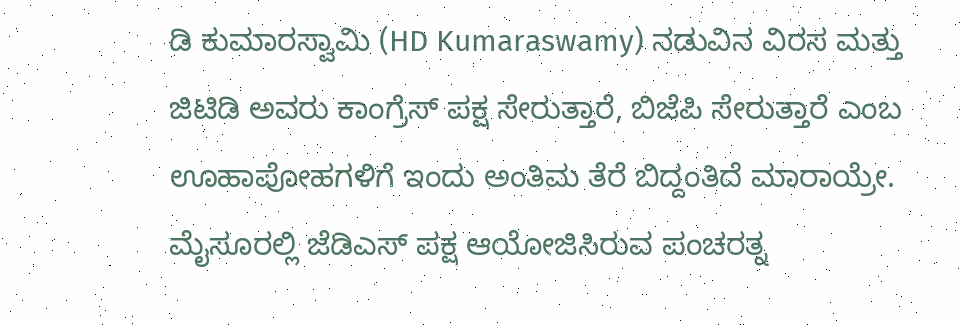ಡಿ ಕುಮಾರಸ್ವಾಮಿ (HD Kumaraswamy) ನಡುವಿನ ವಿರಸ ಮತ್ತು ಜಿಟಿಡಿ ಅವರು ಕಾಂಗ್ರೆಸ್ ಪಕ್ಷ ಸೇರುತ್ತಾರೆ, ಬಿಜೆಪಿ ಸೇರುತ್ತಾರೆ ಎಂಬ ಊಹಾಪೋಹಗಳಿಗೆ ಇಂದು ಅಂತಿಮ ತೆರೆ ಬಿದ್ದಂತಿದೆ ಮಾರಾಯ್ರೇ. ಮೈಸೂರಲ್ಲಿ ಜೆಡಿಎಸ್ ಪಕ್ಷ ಆಯೋಜಿಸಿರುವ ಪಂಚರತ್ನ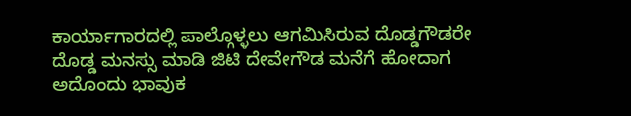ಕಾರ್ಯಾಗಾರದಲ್ಲಿ ಪಾಲ್ಗೊಳ್ಳಲು ಆಗಮಿಸಿರುವ ದೊಡ್ಡಗೌಡರೇ ದೊಡ್ಡ ಮನಸ್ಸು ಮಾಡಿ ಜಿಟಿ ದೇವೇಗೌಡ ಮನೆಗೆ ಹೋದಾಗ ಅದೊಂದು ಭಾವುಕ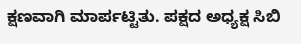ಕ್ಷಣವಾಗಿ ಮಾರ್ಪಟ್ಟಿತು. ಪಕ್ಷದ ಅಧ್ಯಕ್ಷ ಸಿಬಿ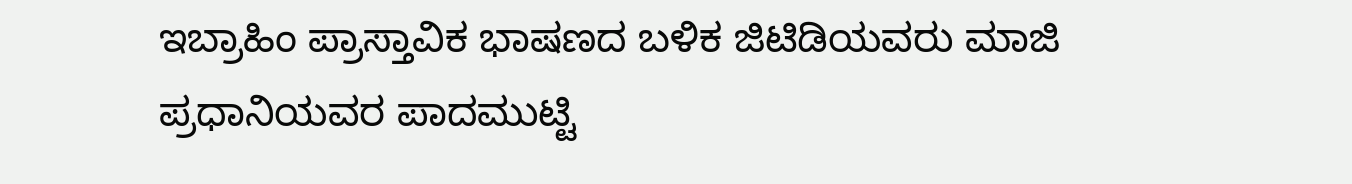ಇಬ್ರಾಹಿಂ ಪ್ರಾಸ್ತಾವಿಕ ಭಾಷಣದ ಬಳಿಕ ಜಿಟಿಡಿಯವರು ಮಾಜಿ ಪ್ರಧಾನಿಯವರ ಪಾದಮುಟ್ಟಿ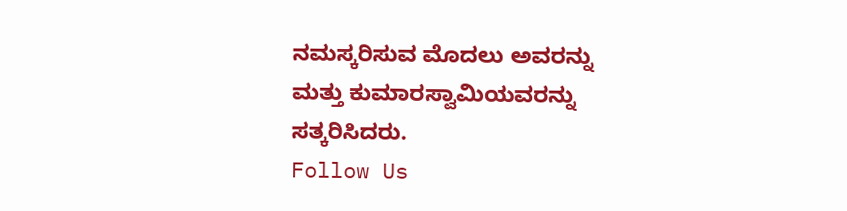ನಮಸ್ಕರಿಸುವ ಮೊದಲು ಅವರನ್ನು ಮತ್ತು ಕುಮಾರಸ್ವಾಮಿಯವರನ್ನು ಸತ್ಕರಿಸಿದರು.
Follow Us